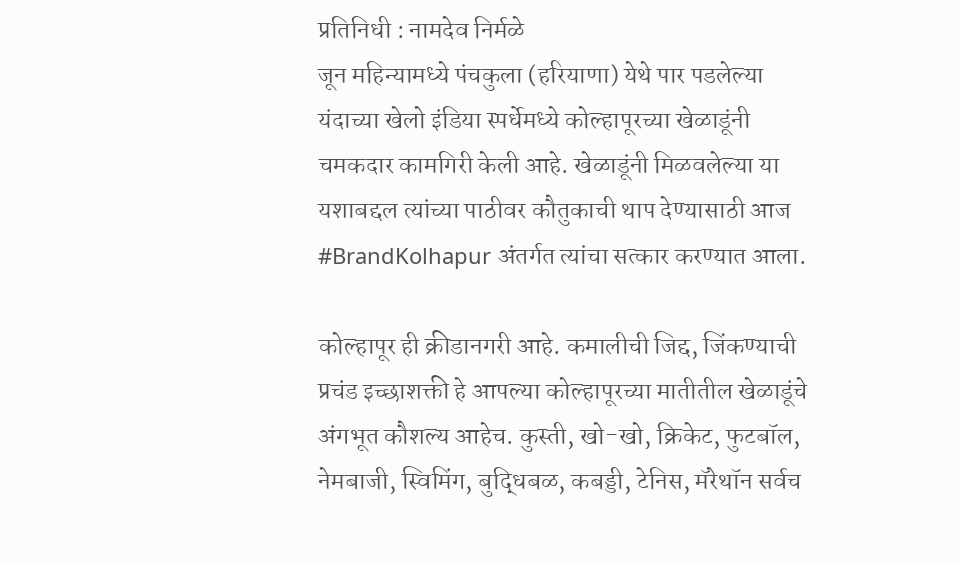प्रतिनिधी : नामदेव निर्मळे
जून महिन्यामध्ये पंचकुला (हरियाणा) येथे पार पडलेल्या यंदाच्या खेलो इंडिया स्पर्धेमध्ये कोल्हापूरच्या खेळाडूंनी चमकदार कामगिरी केली आहे. खेळाडूंनी मिळवलेल्या या यशाबद्दल त्यांच्या पाठीवर कौतुकाची थाप देण्यासाठी आज #BrandKolhapur अंतर्गत त्यांचा सत्कार करण्यात आला.

कोल्हापूर ही क्रीडानगरी आहे. कमालीची जिद्द, जिंकण्याची प्रचंड इच्छाशक्ती हे आपल्या कोल्हापूरच्या मातीतील खेळाडूंचे अंगभूत कौशल्य आहेच. कुस्ती, खो-खो, क्रिकेट, फुटबॉल, नेमबाजी, स्विमिंग, बुद्धिबळ, कबड्डी, टेनिस, मॅरेथॉन सर्वच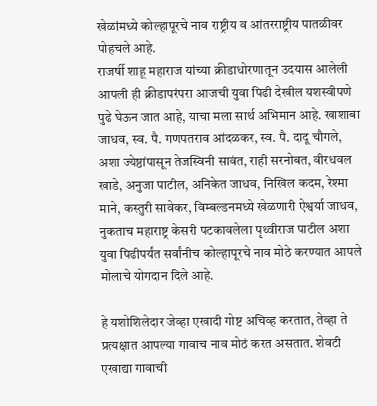खेळांमध्ये कोल्हापूरचे नाव राष्ट्रीय व आंतरराष्ट्रीय पातळीवर पोहचले आहे.
राजर्षी शाहू महाराज यांच्या क्रीडाधोरणातून उदयास आलेली आपली ही क्रीडापरंपरा आजची युवा पिढी देखील यशस्वीपणे पुढे घेऊन जात आहे, याचा मला सार्थ अभिमान आहे. खाशाबा जाधव, स्व. पै. गणपतराव आंदळकर, स्व. पै. दादू चौगले, अशा ज्येष्ठांपासून तेजस्विनी सावंत, राही सरनोबत, वीरधवल खाडे, अनुजा पाटील, अनिकेत जाधव, निखिल कदम, रेश्मा माने, कस्तुरी सावेकर, विम्बल्डनमध्ये खेळणारी ऐश्वर्या जाधव, नुकताच महाराष्ट्र केसरी पटकावलेला पृथ्वीराज पाटील अशा युवा पिढीपर्यंत सर्वांनीच कोल्हापूरचे नाव मोठे करण्यात आपले मोलाचे योगदान दिले आहे.

हे यशोशिलेदार जेव्हा एखादी गोष्ट अचिव्ह करतात, तेव्हा ते प्रत्यक्षात आपल्या गावाच नाव मोठं करत असतात. शेवटी एखाद्या गावाची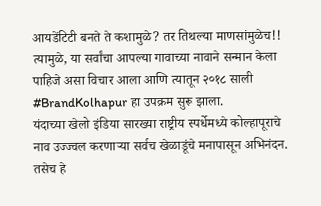आयडेंटिटी बनते ते कशामुळे? तर तिथल्या माणसांमुळेच!! त्यामुळे, या सर्वांचा आपल्या गावाच्या नावाने सन्मान केला पाहिजे असा विचार आला आणि त्यातून २०१८ साली #BrandKolhapur हा उपक्रम सुरू झाला.
यंदाच्या खेलो इंडिया सारख्या राष्ट्रीय स्पर्धेमध्ये कोल्हापूराचे नाव उज्ज्वल करणाऱ्या सर्वच खेळाडूंचे मनापासून अभिनंदन. तसेच हे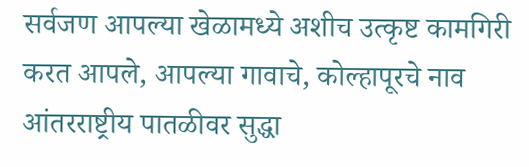सर्वजण आपल्या खेळामध्ये अशीच उत्कृष्ट कामगिरी करत आपले, आपल्या गावाचे, कोल्हापूरचे नाव आंतरराष्ट्रीय पातळीवर सुद्धा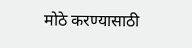मोठे करण्यासाठी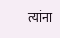त्यांना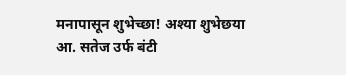मनापासून शुभेच्छा! अश्या शुभेछया आ. सतेज उर्फ बंटी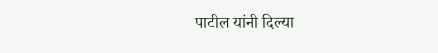पाटील यांनी दिल्या